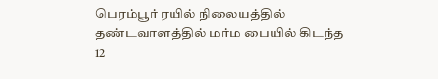பெரம்பூர் ரயில் நிலையத்தில் தண்டவாளத்தில் மர்ம பையில் கிடந்த 12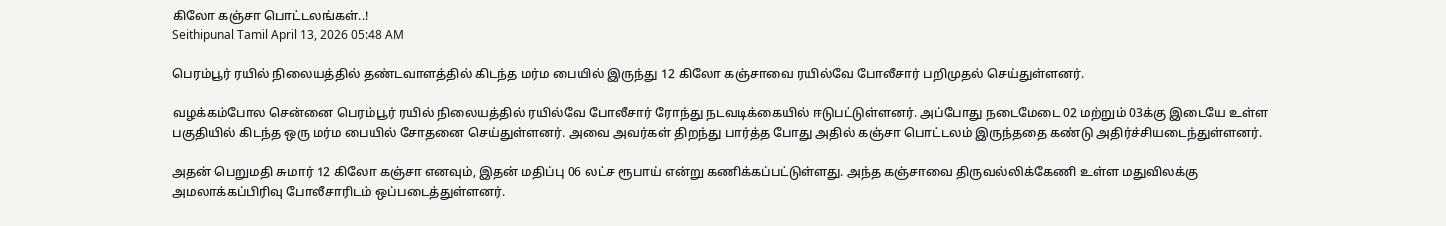கிலோ கஞ்சா பொட்டலங்கள்..!
Seithipunal Tamil April 13, 2026 05:48 AM

பெரம்பூர் ரயில் நிலையத்தில் தண்டவாளத்தில் கிடந்த மர்ம பையில் இருந்து 12 கிலோ கஞ்சாவை ரயில்வே போலீசார் பறிமுதல் செய்துள்ளனர்.

வழக்கம்போல சென்னை பெரம்பூர் ரயில் நிலையத்தில் ரயில்வே போலீசார் ரோந்து நடவடிக்கையில் ஈடுபட்டுள்ளனர். அப்போது நடைமேடை 02 மற்றும் 03க்கு இடையே உள்ள பகுதியில் கிடந்த ஒரு மர்ம பையில் சோதனை செய்துள்ளனர். அவை அவர்கள் திறந்து பார்த்த போது அதில் கஞ்சா பொட்டலம் இருந்ததை கண்டு அதிர்ச்சியடைந்துள்ளனர்.

அதன் பெறுமதி சுமார் 12 கிலோ கஞ்சா எனவும், இதன் மதிப்பு 06 லட்ச ரூபாய் என்று கணிக்கப்பட்டுள்ளது. அந்த கஞ்சாவை திருவல்லிக்கேணி உள்ள மதுவிலக்கு அமலாக்கப்பிரிவு போலீசாரிடம் ஒப்படைத்துள்ளனர்.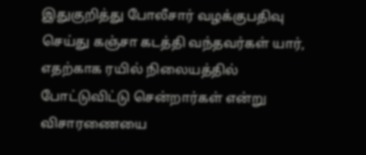இதுகுறித்து போலீசார் வழக்குபதிவு செய்து கஞ்சா கடத்தி வந்தவர்கள் யார், எதற்காக ரயில் நிலையத்தில் போட்டுவிட்டு சென்றார்கள் என்று விசாரணையை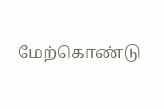மேற்கொண்டு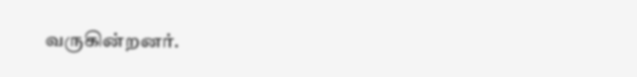வருகின்றனர்.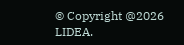© Copyright @2026 LIDEA.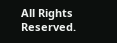All Rights Reserved.